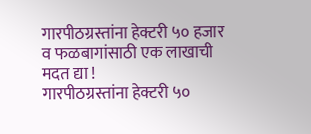गारपीठग्रस्तांना हेक्टरी ५० हजार व फळबागांसाठी एक लाखाची मदत द्या !
गारपीठग्रस्तांना हेक्टरी ५०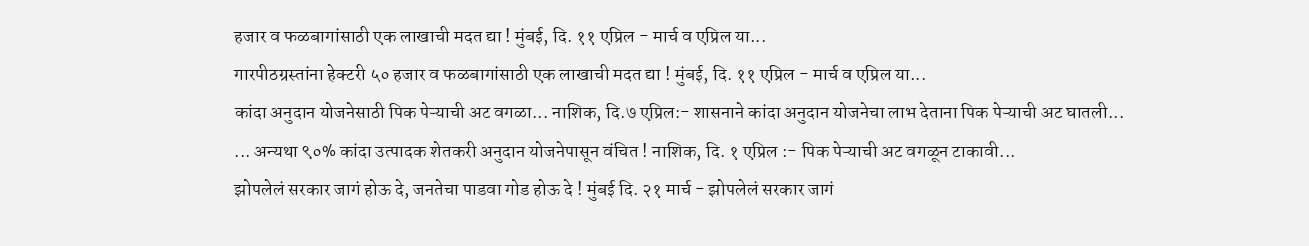हजार व फळबागांसाठी एक लाखाची मदत द्या ! मुंबई, दि. ११ एप्रिल - मार्च व एप्रिल या...
गारपीठग्रस्तांना हेक्टरी ५० हजार व फळबागांसाठी एक लाखाची मदत द्या ! मुंबई, दि. ११ एप्रिल - मार्च व एप्रिल या...
कांदा अनुदान योजनेसाठी पिक पेऱ्याची अट वगळा... नाशिक, दि.७ एप्रिल:- शासनाने कांदा अनुदान योजनेचा लाभ देताना पिक पेऱ्याची अट घातली...
... अन्यथा ९०% कांदा उत्पादक शेतकरी अनुदान योजनेपासून वंचित ! नाशिक, दि. १ एप्रिल :- पिक पेऱ्याची अट वगळून टाकावी...
झोपलेलं सरकार जागं होऊ दे, जनतेचा पाडवा गोड होऊ दे ! मुंबई दि. २१ मार्च - झोपलेलं सरकार जागं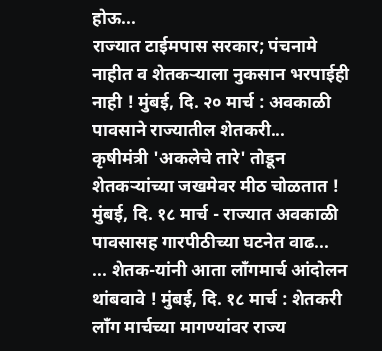होऊ...
राज्यात टाईमपास सरकार; पंचनामे नाहीत व शेतकऱ्याला नुकसान भरपाईही नाही ! मुंबई, दि. २० मार्च : अवकाळी पावसाने राज्यातील शेतकरी...
कृषीमंत्री 'अकलेचे तारे' तोडून शेतकऱ्यांच्या जखमेवर मीठ चोळतात ! मुंबई, दि. १८ मार्च - राज्यात अवकाळी पावसासह गारपीठीच्या घटनेत वाढ...
... शेतक-यांनी आता लाँगमार्च आंदोलन थांबवावे ! मुंबई, दि. १८ मार्च : शेतकरी लाँग मार्चच्या मागण्यांवर राज्य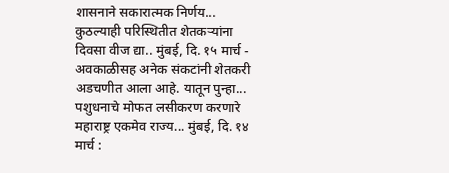शासनाने सकारात्मक निर्णय...
कुठल्याही परिस्थितीत शेतकऱ्यांना दिवसा वीज द्या.. मुंबई, दि. १५ मार्च - अवकाळीसह अनेक संकटांनी शेतकरी अडचणीत आला आहे. यातून पुन्हा...
पशुधनाचे मोफत लसीकरण करणारे महाराष्ट्र एकमेव राज्य... मुंबई, दि. १४ मार्च :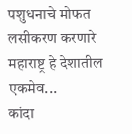पशुधनाचे मोफत लसीकरण करणारे महाराष्ट्र हे देशातील एकमेव...
कांदा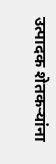उत्पादक शेतकऱ्यांना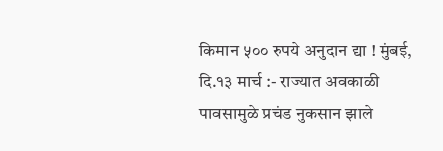किमान ५०० रुपये अनुदान द्या ! मुंबई, दि.१३ मार्च :- राज्यात अवकाळी पावसामुळे प्रचंड नुकसान झाले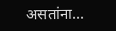असतांना...